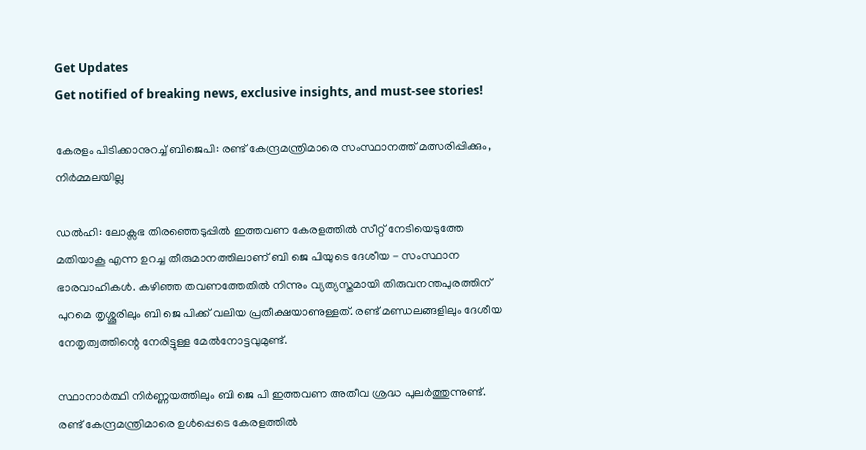Get Updates
Get notified of breaking news, exclusive insights, and must-see stories!

കേരളം പിടിക്കാനുറച്ച് ബിജെപി: രണ്ട് കേന്ദ്രമന്ത്രിമാരെ സംസ്ഥാനത്ത് മത്സരിപ്പിക്കും, നിർമ്മലയില്ല

ഡല്‍ഹി: ലോക്സഭ തിരഞ്ഞെടുപ്പില്‍ ഇത്തവണ കേരളത്തില്‍ സീറ്റ് നേടിയെടുത്തേ മതിയാകൂ എന്ന ഉറച്ച തീരുമാനത്തിലാണ് ബി ജെ പിയുടെ ദേശീയ - സംസ്ഥാന ഭാരവാഹികള്‍. കഴിഞ്ഞ തവണത്തേതില്‍ നിന്നും വ്യത്യസ്തമായി തിരുവനന്തപുരത്തിന് പുറമെ തൃശ്ശൂരിലും ബി ജെ പിക്ക് വലിയ പ്രതീക്ഷയാണുള്ളത്. രണ്ട് മണ്ഡലങ്ങളിലും ദേശീയ നേതൃത്വത്തിന്റെ നേരിട്ടുള്ള മേല്‍നോട്ടവുമുണ്ട്.

സ്ഥാനാർത്ഥി നിർണ്ണയത്തിലും ബി ജെ പി ഇത്തവണ അതീവ ശ്രദ്ധ പുലർത്തുന്നുണ്ട്. രണ്ട് കേന്ദ്രമന്ത്രിമാരെ ഉള്‍പ്പെടെ കേരളത്തില്‍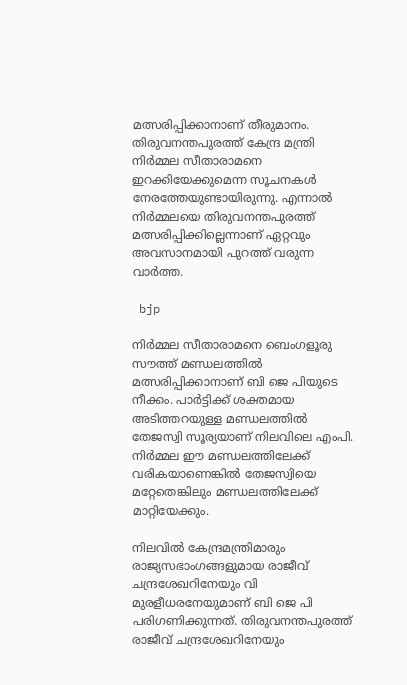മത്സരിപ്പിക്കാനാണ് തീരുമാനം. തിരുവനന്തപുരത്ത് കേന്ദ്ര മന്ത്രി നിർമ്മല സീതാരാമനെ ഇറക്കിയേക്കുമെന്ന സൂചനകള്‍ നേരത്തേയുണ്ടായിരുന്നു. എന്നാല്‍ നിർമ്മലയെ തിരുവനന്തപുരത്ത് മത്സരിപ്പിക്കില്ലെന്നാണ് ഏറ്റവും അവസാനമായി പുറത്ത് വരുന്ന വാർത്ത.

 bjp

നിർമ്മല സീതാരാമനെ ബെംഗളൂരു സൗത്ത് മണ്ഡലത്തില്‍ മത്സരിപ്പിക്കാനാണ് ബി ജെ പിയുടെ നീക്കം. പാർട്ടിക്ക് ശക്തമായ അടിത്തറയുള്ള മണ്ഡലത്തില്‍ തേജസ്വി സൂര്യയാണ് നിലവിലെ എംപി. നിർമ്മല ഈ മണ്ഡലത്തിലേക്ക് വരികയാണെങ്കില്‍ തേജസ്വിയെ മറ്റേതെങ്കിലും മണ്ഡലത്തിലേക്ക് മാറ്റിയേക്കും.

നിലവില്‍ കേന്ദ്രമന്ത്രിമാരും രാജ്യസഭാംഗങ്ങളുമായ രാജീവ് ചന്ദ്രശേഖറിനേയും വി മുരളീധരനേയുമാണ് ബി ജെ പി പരിഗണിക്കുന്നത്. തിരുവനന്തപുരത്ത് രാജീവ് ചന്ദ്രശേഖറിനേയും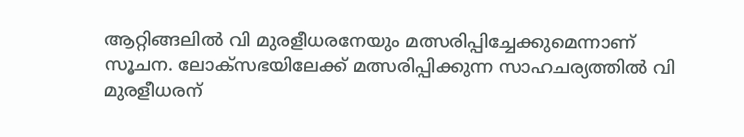ആറ്റിങ്ങലില്‍ വി മുരളീധരനേയും മത്സരിപ്പിച്ചേക്കുമെന്നാണ് സൂചന. ലോക്സഭയിലേക്ക് മത്സരിപ്പിക്കുന്ന സാഹചര്യത്തില്‍ വി മുരളീധരന്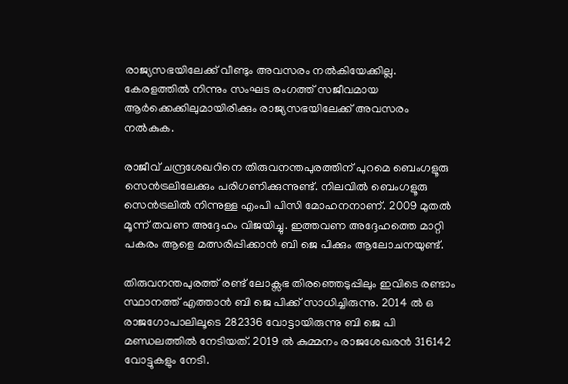രാജ്യസഭയിലേക്ക് വീണ്ടും അവസരം നല്‍കിയേക്കില്ല. കേരളത്തില്‍ നിന്നും സംഘട രംഗത്ത് സജീവമായ ആർക്കെക്കിലുമായിരിക്കും രാജ്യസഭയിലേക്ക് അവസരം നല്‍കുക.

രാജീവ് ചന്ദ്രശേഖറിനെ തിരുവനന്തപുരത്തിന് പുറമെ ബെംഗളൂരു സെന്‍ട്രലിലേക്കും പരിഗണിക്കുന്നുണ്ട്. നിലവില്‍ ബെംഗളൂരു സെന്‍ട്രലില്‍ നിന്നുള്ള എംപി പിസി മോഹനനാണ്. 2009 മുതല്‍ മൂന്ന് തവണ അദ്ദേഹം വിജയിച്ചു. ഇത്തവണ അദ്ദേഹത്തെ മാറ്റി പകരം ആളെ മത്സരിപ്പിക്കാന്‍ ബി ജെ പിക്കും ആലോചനയുണ്ട്.

തിരുവനന്തപുരത്ത് രണ്ട് ലോക്സഭ തിരഞ്ഞെടുപ്പിലും ഇവിടെ രണ്ടാം സ്ഥാനത്ത് എത്താൻ ബി ജെ പിക്ക് സാധിച്ചിരുന്നു. 2014 ൽ ഒ രാജഗോപാലിലൂടെ 282336 വോട്ടായിരുന്നു ബി ജെ പി മണ്ഡലത്തിൽ നേടിയത്. 2019 ൽ കുമ്മനം രാജശേഖരൻ 316142 വോട്ടുകളും നേടി.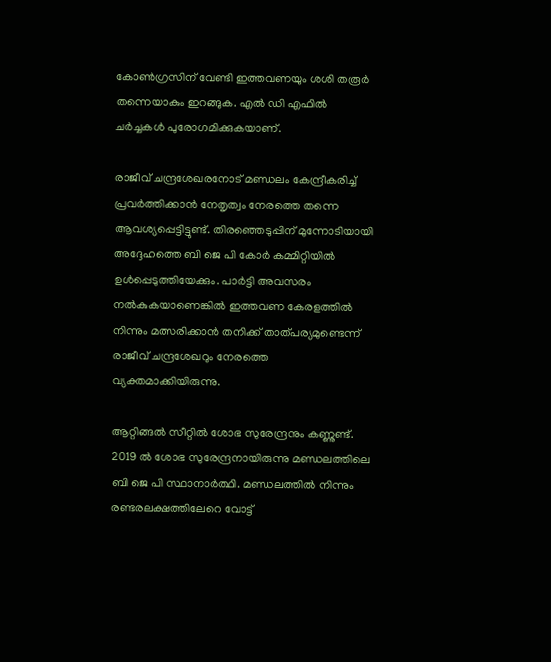കോണ്‍ഗ്രസിന് വേണ്ടി ഇത്തവണയും ശശി തരൂർ തന്നെയാകും ഇറങ്ങുക. എല്‍ ഡി എഫില്‍ ചർച്ചകള്‍ പുരോഗമിക്കുകയാണ്.

രാജീവ് ചന്ദ്രശേഖരനോട് മണ്ഡലം കേന്ദ്രീകരിച്ച് പ്രവർത്തിക്കാൻ നേതൃത്വം നേരത്തെ തന്നെ ആവശ്യപ്പെട്ടിട്ടുണ്ട്. തിരഞ്ഞെടുപ്പിന് മുന്നോടിയായി അദ്ദേഹത്തെ ബി ജെ പി കോർ കമ്മിറ്റിയിൽ ഉൾപ്പെടുത്തിയേക്കും. പാർട്ടി അവസരം നൽകുകയാണെങ്കിൽ ഇത്തവണ കേരളത്തിൽ നിന്നും മത്സരിക്കാൻ തനിക്ക് താത്പര്യമുണ്ടെന്ന് രാജീവ് ചന്ദ്രശേഖറും നേരത്തെ വ്യക്തമാക്കിയിരുന്നു.

ആറ്റിങ്ങല്‍ സീറ്റില്‍ ശോഭ സുരേന്ദ്രനും കണ്ണുണ്ട്. 2019 ല്‍ ശോഭ സുരേന്ദ്രനായിരുന്നു മണ്ഡലത്തിലെ ബി ജെ പി സ്ഥാനാർത്ഥി. മണ്ഡലത്തിൽ നിന്നും രണ്ടരലക്ഷത്തിലേറെ വോട്ട്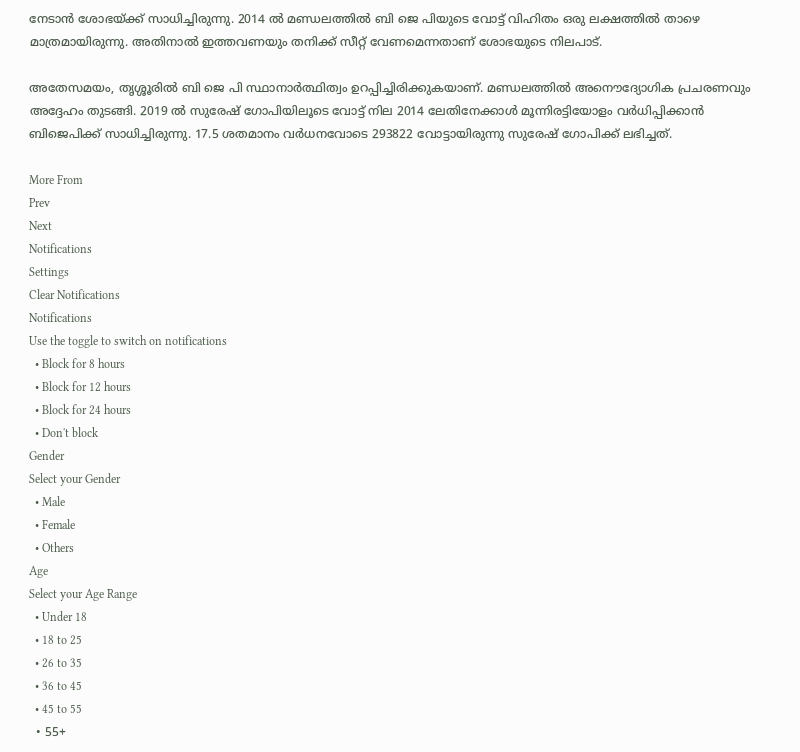നേടാൻ ശോഭയ്ക്ക് സാധിച്ചിരുന്നു. 2014 ല്‍ മണ്ഡലത്തില്‍ ബി ജെ പിയുടെ വോട്ട് വിഹിതം ഒരു ലക്ഷത്തില്‍ താഴെ മാത്രമായിരുന്നു. അതിനാൽ ഇത്തവണയും തനിക്ക് സീറ്റ് വേണമെന്നതാണ് ശോഭയുടെ നിലപാട്.

അതേസമയം, തൃശ്ശൂരില്‍ ബി ജെ പി സ്ഥാനാർത്ഥിത്വം ഉറപ്പിച്ചിരിക്കുകയാണ്. മണ്ഡലത്തില്‍ അനൌദ്യോഗിക പ്രചരണവും അദ്ദേഹം തുടങ്ങി. 2019 ല്‍ സുരേഷ് ഗോപിയിലൂടെ വോട്ട് നില 2014 ലേതിനേക്കാള്‍ മൂന്നിരട്ടിയോളം വർധിപ്പിക്കാൻ ബിജെപിക്ക് സാധിച്ചിരുന്നു. 17.5 ശതമാനം വർധനവോടെ 293822 വോട്ടായിരുന്നു സുരേഷ് ഗോപിക്ക് ലഭിച്ചത്.

More From
Prev
Next
Notifications
Settings
Clear Notifications
Notifications
Use the toggle to switch on notifications
  • Block for 8 hours
  • Block for 12 hours
  • Block for 24 hours
  • Don't block
Gender
Select your Gender
  • Male
  • Female
  • Others
Age
Select your Age Range
  • Under 18
  • 18 to 25
  • 26 to 35
  • 36 to 45
  • 45 to 55
  • 55+